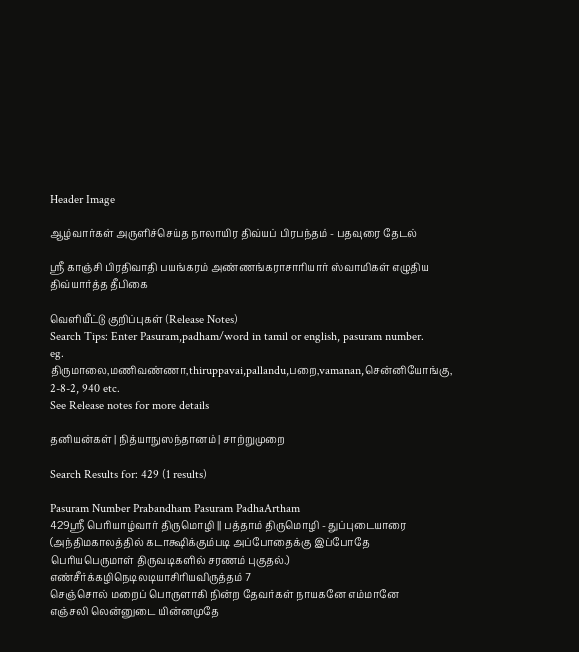Header Image

ஆழ்வார்கள் அருளிச்செய்த நாலாயிர திவ்யப் பிரபந்தம் - பதவுரை தேடல்

ஸ்ரீ காஞ்சி பிரதிவாதி பயங்கரம் அண்ணங்கராசாரியார் ஸ்வாமிகள் எழுதிய திவ்யார்த்த தீபிகை

வெளியீட்டு குறிப்புகள் (Release Notes)
Search Tips: Enter Pasuram,padham/word in tamil or english, pasuram number.
eg. திருமாலை,மணிவண்ணா,thiruppavai,pallandu,பறை,vamanan,சென்னியோங்கு, 2-8-2, 940 etc.
See Release notes for more details

தனியன்கள் | நித்யாநுஸந்தானம் | சாற்றுமுறை

Search Results for: 429 (1 results)

Pasuram Number Prabandham Pasuram PadhaArtham
429ஸ்ரீ பெரியாழ்வார் திருமொழி || பத்தாம் திருமொழி - துப்புடையாரை (அந்திமகாலத்தில் கடாக்ஷிக்கும்படி அப்போதைக்கு இப்போதே பெரியபெருமாள் திருவடிகளில் சரணம் புகுதல்.) எண்சீர்க்கழிநெடிலடியாசிரியவிருத்தம் 7
செஞ்சொல் மறைப் பொருளாகி நின்ற தேவர்கள் நாயகனே எம்மானே
எஞ்சலி லென்னுடை யின்னமுதே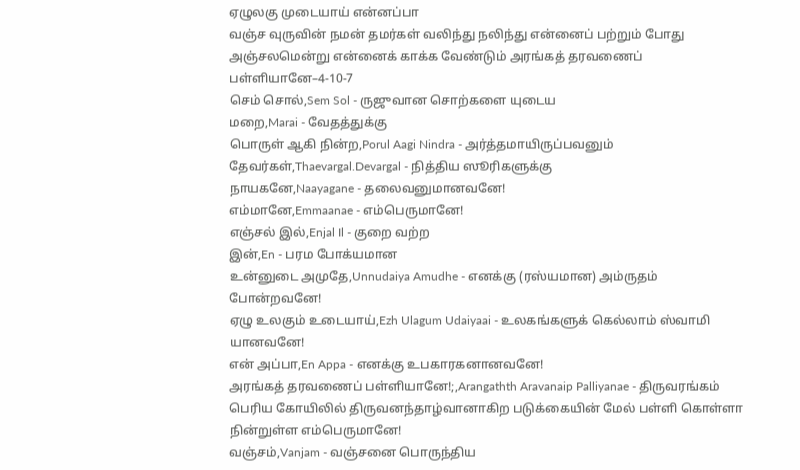ஏழுலகு முடையாய் என்னப்பா
வஞ்ச வுருவின் நமன் தமர்கள் வலிந்து நலிந்து என்னைப் பற்றும் போது
அஞ்சலமென்று என்னைக் காக்க வேண்டும் அரங்கத் தரவணைப் பள்ளியானே–4-10-7
செம் சொல்,Sem Sol - ருஜுவான சொற்களை யுடைய
மறை,Marai - வேதத்துக்கு
பொருள் ஆகி நின்ற,Porul Aagi Nindra - அர்த்தமாயிருப்பவனும்
தேவர்கள்,Thaevargal.Devargal - நித்திய ஸூரிகளுக்கு
நாயகனே,Naayagane - தலைவனுமானவனே!
எம்மானே,Emmaanae - எம்பெருமானே!
எஞ்சல் இல்,Enjal Il - குறை வற்ற
இன்,En - பரம போக்யமான
உன்னுடை அமுதே,Unnudaiya Amudhe - எனக்கு (ரஸ்யமான) அம்ருதம் போன்றவனே!
ஏழு உலகும் உடையாய்,Ezh Ulagum Udaiyaai - உலகங்களுக் கெல்லாம் ஸ்வாமி யானவனே!
என் அப்பா,En Appa - எனக்கு உபகாரகனானவனே!
அரங்கத் தரவணைப் பள்ளியானே!;,Arangathth Aravanaip Palliyanae - திருவரங்கம் பெரிய கோயிலில் திருவனந்தாழ்வானாகிற படுக்கையின் மேல் பள்ளி கொள்ளா நின்றுள்ள எம்பெருமானே!
வஞ்சம்,Vanjam - வஞ்சனை பொருந்திய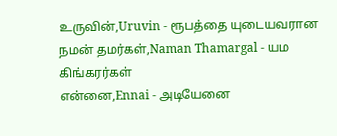உருவின்,Uruvin - ரூபத்தை யுடையவரான
நமன் தமர்கள்,Naman Thamargal - யம கிங்கரர்கள்
என்னை,Ennai - அடியேனை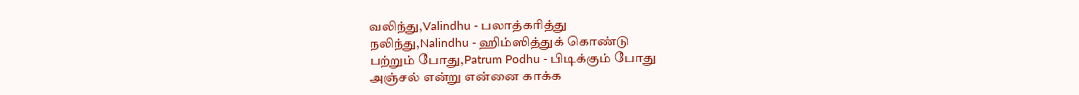வலிந்து,Valindhu - பலாத்கரித்து
நலிந்து,Nalindhu - ஹிம்ஸித்துக் கொண்டு
பற்றும் போது,Patrum Podhu - பிடிக்கும் போது
அஞ்சல் என்று என்னை காக்க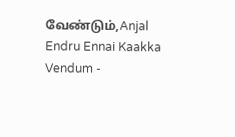வேண்டும்,Anjal Endru Ennai Kaakka Vendum -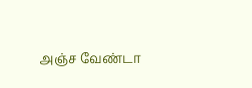அஞ்ச வேண்டா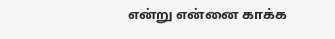என்று என்னை காக்க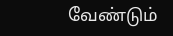வேண்டும்